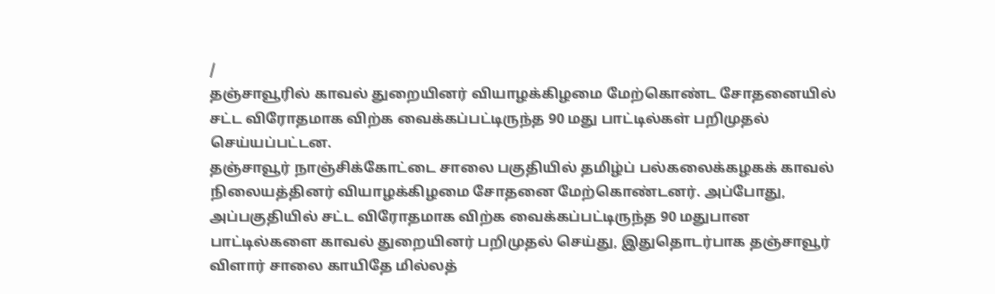/
தஞ்சாவூரில் காவல் துறையினர் வியாழக்கிழமை மேற்கொண்ட சோதனையில் சட்ட விரோதமாக விற்க வைக்கப்பட்டிருந்த 90 மது பாட்டில்கள் பறிமுதல் செய்யப்பட்டன.
தஞ்சாவூர் நாஞ்சிக்கோட்டை சாலை பகுதியில் தமிழ்ப் பல்கலைக்கழகக் காவல் நிலையத்தினர் வியாழக்கிழமை சோதனை மேற்கொண்டனர். அப்போது, அப்பகுதியில் சட்ட விரோதமாக விற்க வைக்கப்பட்டிருந்த 90 மதுபான பாட்டில்களை காவல் துறையினர் பறிமுதல் செய்து, இதுதொடர்பாக தஞ்சாவூர் விளார் சாலை காயிதே மில்லத்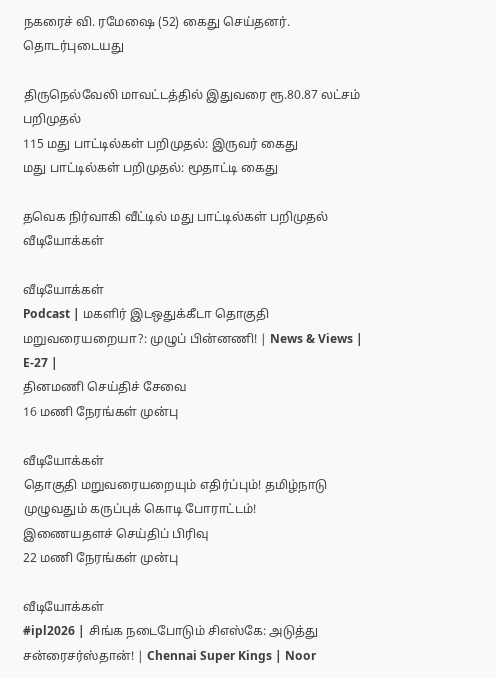நகரைச் வி. ரமேஷை (52) கைது செய்தனர்.
தொடர்புடையது

திருநெல்வேலி மாவட்டத்தில் இதுவரை ரூ.80.87 லட்சம் பறிமுதல்
115 மது பாட்டில்கள் பறிமுதல்: இருவர் கைது
மது பாட்டில்கள் பறிமுதல்: மூதாட்டி கைது

தவெக நிர்வாகி வீட்டில் மது பாட்டில்கள் பறிமுதல்
வீடியோக்கள்

வீடியோக்கள்
Podcast | மகளிர் இடஒதுக்கீடா தொகுதி மறுவரையறையா?: முழுப் பின்னணி! | News & Views | E-27 |
தினமணி செய்திச் சேவை
16 மணி நேரங்கள் முன்பு

வீடியோக்கள்
தொகுதி மறுவரையறையும் எதிர்ப்பும்! தமிழ்நாடு முழுவதும் கருப்புக் கொடி போராட்டம்!
இணையதளச் செய்திப் பிரிவு
22 மணி நேரங்கள் முன்பு

வீடியோக்கள்
#ipl2026 | சிங்க நடைபோடும் சிஎஸ்கே: அடுத்து சன்ரைசர்ஸ்தான்! | Chennai Super Kings | Noor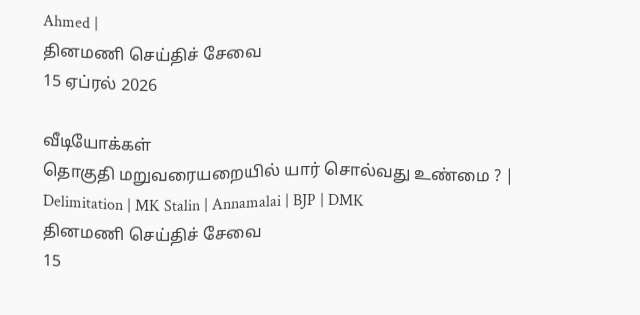Ahmed |
தினமணி செய்திச் சேவை
15 ஏப்ரல் 2026

வீடியோக்கள்
தொகுதி மறுவரையறையில் யார் சொல்வது உண்மை ? | Delimitation | MK Stalin | Annamalai | BJP | DMK
தினமணி செய்திச் சேவை
15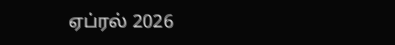ஏப்ரல் 2026